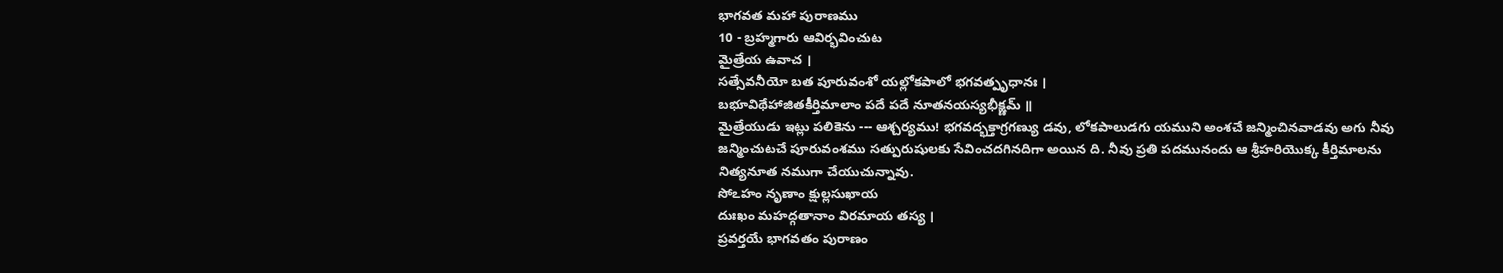భాగవత మహా పురాణము
10 - బ్రహ్మగారు ఆవిర్భవించుట
మైత్రేయ ఉవాచ ।
సత్సేవనీయో బత పూరువంశో యల్లోకపాలో భగవత్పృధానః ।
బభూవిథేహాజితకీర్తిమాలాం పదే పదే నూతనయస్యభీక్ష్ణమ్ ॥
మైత్రేయుడు ఇట్లు పలికెను --- ఆశ్చర్యము! భగవద్భక్తాగ్రగణ్యు డవు, లోకపాలుడగు యముని అంశచే జన్మించినవాడవు అగు నీవు జన్మించుటచే పూరువంశము సత్పురుషులకు సేవించదగినదిగా అయిన ది. నీవు ప్రతి పదమునందు ఆ శ్రీహరియొక్క కీర్తిమాలను నిత్యనూత నముగా చేయుచున్నావు.
సోఽహం నృణాం క్షుల్లసుఖాయ
దుఃఖం మహద్గతానాం విరమాయ తస్య ।
ప్రవర్తయే భాగవతం పురాణం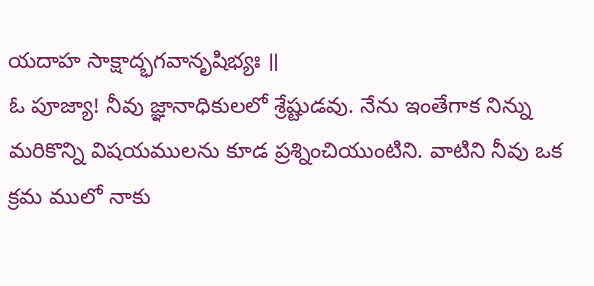యదాహ సాక్షాద్భగవానృషిభ్యః ॥
ఓ పూజ్యా! నీవు జ్ఞానాధికులలో శ్రేష్టుడవు. నేను ఇంతేగాక నిన్ను మరికొన్ని విషయములను కూడ ప్రశ్నించియుంటిని. వాటిని నీవు ఒక క్రమ ములో నాకు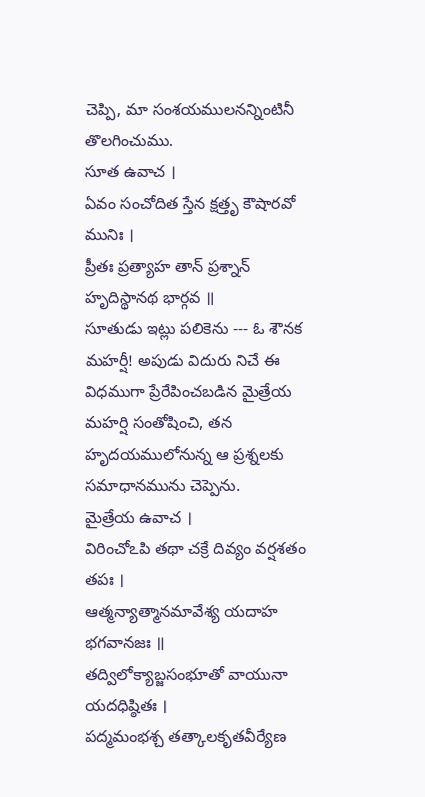చెప్పి, మా సంశయములనన్నింటినీ తొలగించుము.
సూత ఉవాచ ।
ఏవం సంచోదిత స్తేన క్షత్తృ కౌషారవో మునిః ।
ప్రీతః ప్రత్యాహ తాన్ ప్రశ్నాన్ హృదిస్థానథ భార్గవ ॥
సూతుడు ఇట్లు పలికెను --- ఓ శౌనక మహర్షీ! అపుడు విదురు నిచే ఈ విధముగా ప్రేరేపించబడిన మైత్రేయ మహర్షి సంతోషించి, తన హృదయములోనున్న ఆ ప్రశ్నలకు సమాధానమును చెప్పెను.
మైత్రేయ ఉవాచ ।
విరించోఽపి తథా చక్రే దివ్యం వర్షశతం తపః ।
ఆత్మన్యాత్మానమావేశ్య యదాహ భగవానజః ॥
తద్విలోక్యాబ్జసంభూతో వాయునా యదధిష్ఠితః ।
పద్మమంభశ్చ తత్కాలకృతవీర్యేణ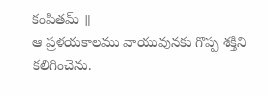కంపితమ్ ॥
ఆ ప్రళయకాలము వాయువునకు గొప్ప శక్తిని కలిగించెను.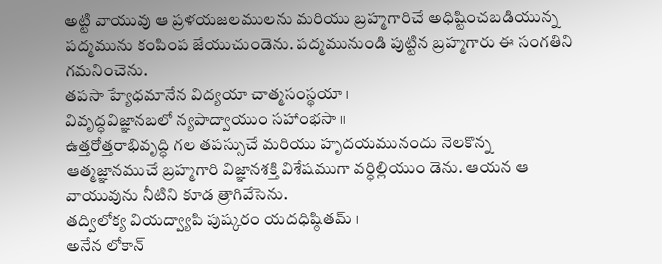అట్టి వాయువు ఆ ప్రళయజలములను మరియు బ్రహ్మగారిచే అధిష్టించబడియున్న పద్మమును కంపింప జేయుచుండెను. పద్మమునుండి పుట్టిన బ్రహ్మగారు ఈ సంగతిని గమనించెను.
తపసా హ్యేధమానేన విద్యయా చాత్మసంస్థయా ।
వివృద్ధవిజ్ఞానబలో న్యపాద్వాయుం సహాంభసా ॥
ఉత్తరోత్తరాభివృద్ధి గల తపస్సుచే మరియు హృదయమునందు నెలకొన్న ఆత్మజ్ఞానముచే బ్రహ్మగారి విజ్ఞానశక్తి విశేషముగా వర్ధిల్లియుం డెను. ఆయన ఆ వాయువును నీటిని కూడ త్రాగివేసెను.
తద్విలోక్య వియద్వ్యాపి పుష్కరం యదధిష్ఠితమ్ ।
అనేన లోకాన్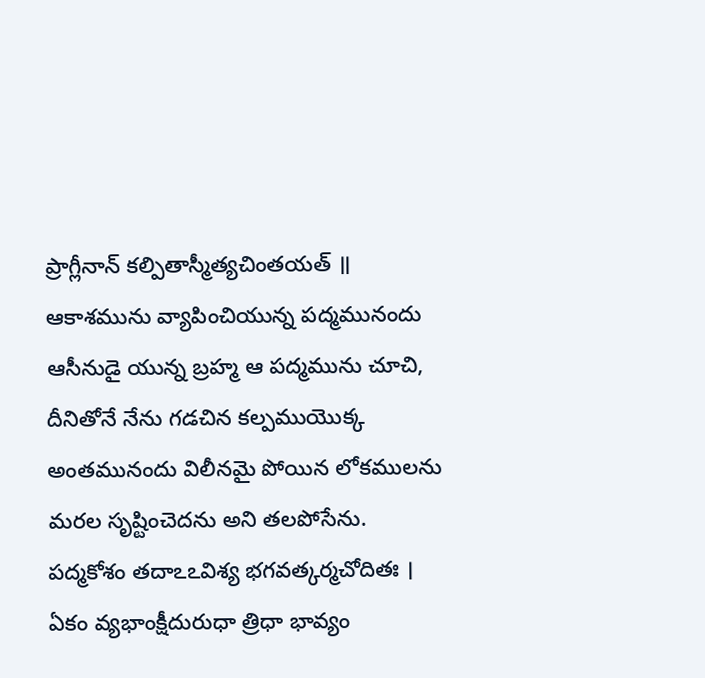ప్రాగ్లీనాన్ కల్పితాస్మీత్యచింతయత్ ॥
ఆకాశమును వ్యాపించియున్న పద్మమునందు ఆసీనుడై యున్న బ్రహ్మ ఆ పద్మమును చూచి, దీనితోనే నేను గడచిన కల్పముయొక్క అంతమునందు విలీనమై పోయిన లోకములను మరల సృష్టించెదను అని తలపోసేను.
పద్మకోశం తదాఽఽవిశ్య భగవత్కర్మచోదితః ।
ఏకం వ్యభాంక్షీదురుధా త్రిధా భావ్యం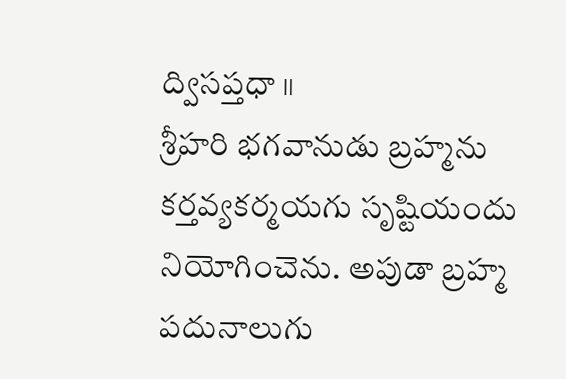ద్విసప్తధా ॥
శ్రీహరి భగవానుడు బ్రహ్మను కర్తవ్యకర్మయగు సృష్టియందు నియోగించెను. అపుడా బ్రహ్మ పదునాలుగు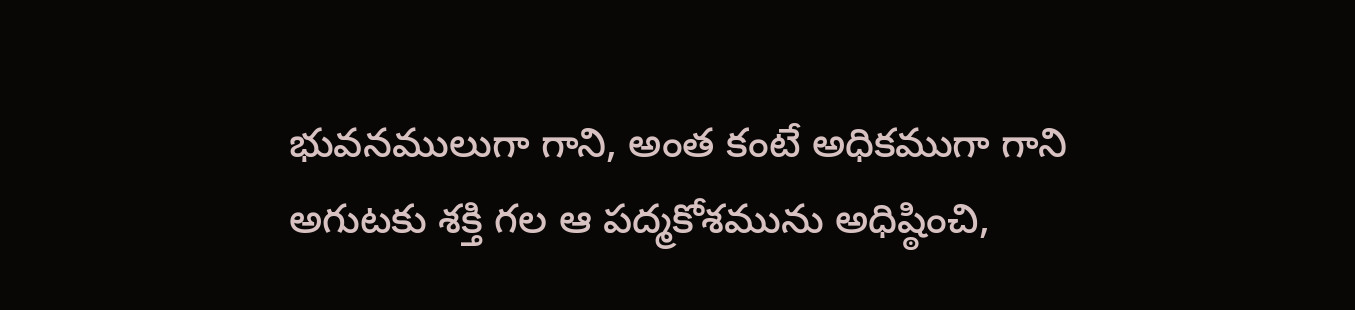భువనములుగా గాని, అంత కంటే అధికముగా గాని అగుటకు శక్తి గల ఆ పద్మకోశమును అధిష్ఠించి,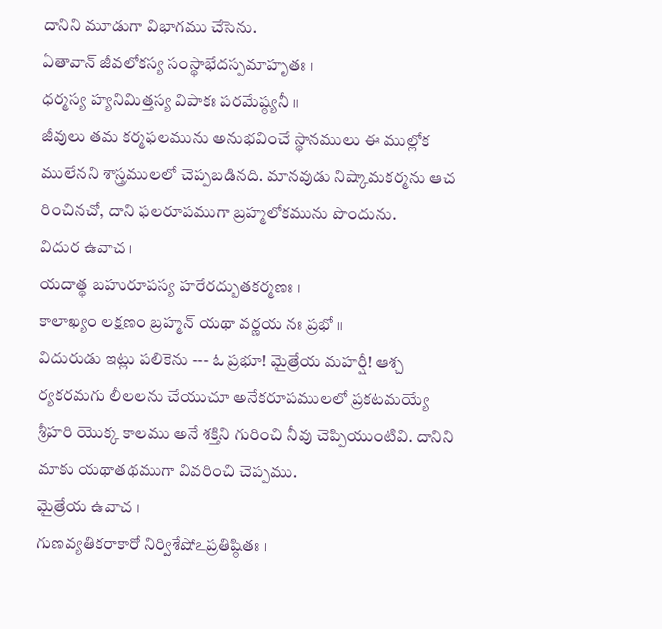దానిని మూడుగా విభాగము చేసెను.
ఏతావాన్ జీవలోకస్య సంస్థాభేదస్పమాహృతః ।
ధర్మస్య హ్యనిమిత్తస్య విపాకః పరమేష్ఠ్యనీ ॥
జీవులు తమ కర్మఫలమును అనుభవించే స్థానములు ఈ ముల్లోక ములేనని శాస్త్రములలో చెప్పబడినది. మానవుడు నిష్కామకర్మను ఆచ రించినచో, దాని ఫలరూపముగా బ్రహ్మలోకమును పొందును.
విదుర ఉవాచ ।
యదాత్థ బహురూపస్య హరేరద్బుతకర్మణః ।
కాలాఖ్యం లక్షణం బ్రహ్మన్ యథా వర్ణయ నః ప్రభో ॥
విదురుడు ఇట్లు పలికెను --- ఓ ప్రభూ! మైత్రేయ మహర్షీ! ఆశ్చ ర్యకరమగు లీలలను చేయుచూ అనేకరూపములలో ప్రకటమయ్యే శ్రీహరి యొక్క కాలము అనే శక్తిని గురించి నీవు చెప్పియుంటివి. దానిని మాకు యథాతథముగా వివరించి చెప్పము.
మైత్రేయ ఉవాచ ।
గుణవ్యతికరాకారో నిర్విశేషోఽప్రతిష్ఠితః ।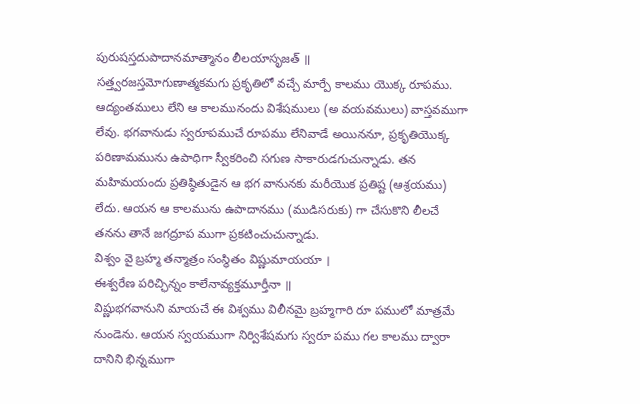పురుషస్తదుపాదానమాత్మానం లీలయాసృజత్ ॥
సత్త్వరజస్తమోగుణాత్మకమగు ప్రకృతిలో వచ్చే మార్పే కాలము యొక్క రూపము. ఆద్యంతములు లేని ఆ కాలమునందు విశేషములు (అ వయవములు) వాస్తవముగా లేవు. భగవానుడు స్వరూపముచే రూపము లేనివాడే అయిననూ, ప్రకృతియొక్క పరిణామమును ఉపాధిగా స్వీకరించి సగుణ సాకారుడగుచున్నాడు. తన మహిమయందు ప్రతిష్ఠితుడైన ఆ భగ వానునకు మరీయొక ప్రతిష్ట (ఆశ్రయము) లేదు. ఆయన ఆ కాలమును ఉపాదానము (ముడిసరుకు) గా చేసుకొని లీలచే తనను తానే జగద్రూప ముగా ప్రకటించుచున్నాడు.
విశ్వం వై బ్రహ్మ తన్మాత్రం సంస్థితం విష్ణుమాయయా ।
ఈశ్వరేణ పరిచ్ఛిన్నం కాలేనావ్యక్తమూర్తీనా ॥
విష్ణుభగవానుని మాయచే ఈ విశ్వము విలీనమై బ్రహ్మగారి రూ పములో మాత్రమే నుండెను. ఆయన స్వయముగా నిర్విశేషమగు స్వరూ పము గల కాలము ద్వారా దానిని భిన్నముగా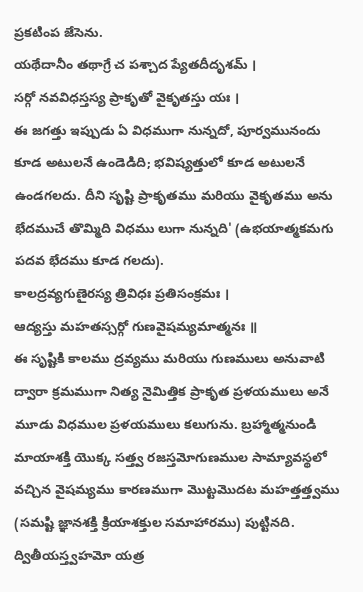ప్రకటింప జేసెను.
యథేదానీం తథాగ్రే చ పశ్చాద ప్యేతదీదృశమ్ ।
సర్గో నవవిధస్తస్య ప్రాకృతో వైకృతస్తు యః ।
ఈ జగత్తు ఇప్పుడు ఏ విధముగా నున్నదో, పూర్వమునందు కూడ అటులనే ఉండెడిది; భవిష్యత్తులో కూడ అటులనే ఉండగలదు. దీని సృష్టి ప్రాకృతము మరియు వైకృతము అను భేదముచే తొమ్మిది విధము లుగా నున్నది' (ఉభయాత్మకమగు పదవ భేదము కూడ గలదు).
కాలద్రవ్యగుణైరస్య త్రివిధః ప్రతిసంక్రమః ।
ఆద్యస్తు మహతస్సర్గో గుణవైషమ్యమాత్మనః ॥
ఈ సృష్టికి కాలము ద్రవ్యము మరియు గుణములు అనువాటి ద్వారా క్రమముగా నిత్య నైమిత్తిక ప్రాకృత ప్రళయములు అనే మూడు విధముల ప్రళయములు కలుగును. బ్రహ్మాత్మనుండి మాయాశక్తి యొక్క సత్త్వ రజస్తమోగుణముల సామ్యావస్థలో వచ్చిన వైషమ్యము కారణముగా మొట్టమొదట మహత్తత్త్వము (సమష్టి జ్ఞానశక్తి క్రియాశక్తుల సమాహారము) పుట్టినది.
ద్వితీయస్త్వహమో యత్ర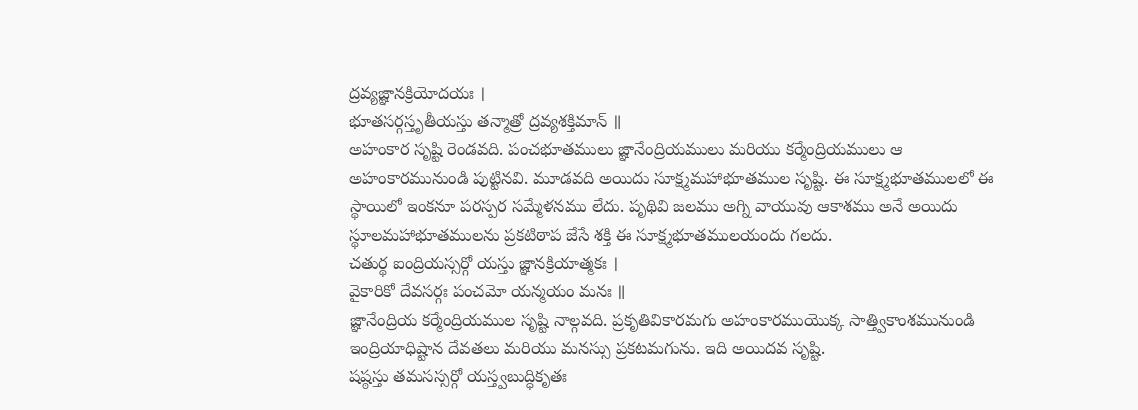ద్రవ్యజ్ఞానక్రియోదయః ।
భూతసర్గస్తృతీయస్తు తన్మాత్రో ద్రవ్యశక్తిమాన్ ॥
అహంకార సృష్టి రెండవది. పంచభూతములు జ్ఞానేంద్రియములు మరియు కర్మేంద్రియములు ఆ అహంకారమునుండి పుట్టినవి. మూడవది అయిదు సూక్ష్మమహాభూతముల సృష్టి. ఈ సూక్ష్మభూతములలో ఈ స్థాయిలో ఇంకనూ పరస్పర సమ్మేళనము లేదు. పృథివి జలము అగ్ని వాయువు ఆకాశము అనే అయిదు స్థూలమహాభూతములను ప్రకటిఠాప జేసే శక్తి ఈ సూక్ష్మభూతములయందు గలదు.
చతుర్థ ఐంద్రియస్సర్గో యస్తు జ్ఞానక్రియాత్మకః ।
వైకారికో దేవసర్గః పంచమో యన్మయం మనః ॥
జ్ఞానేంద్రియ కర్మేంద్రియముల సృష్టి నాల్గవది. ప్రకృతివికారమగు అహంకారముయొక్క సాత్త్వికాంశమునుండి ఇంద్రియాధిష్టాన దేవతలు మరియు మనస్సు ప్రకటమగును. ఇది అయిదవ సృష్టి.
షష్ఠస్తు తమసస్సర్గో యస్త్వబుద్ధికృతః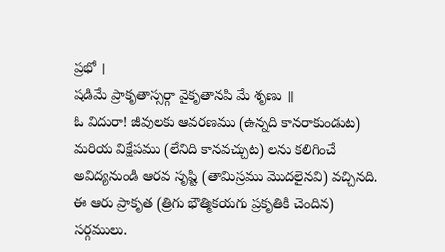ప్రభో ।
షడిమే ప్రాకృతాస్సర్గా వైకృతానపి మే శృణు ॥
ఓ విదురా! జీవులకు ఆవరణము (ఉన్నది కానరాకుండుట) మరియ విక్షేపము (లేనిది కానవచ్చుట) లను కలిగించే అవిద్యనుండి ఆరవ సృష్టి (తామిస్రము మొదలైనవి) వచ్చినది. ఈ ఆరు ప్రాకృత (త్రిగు భౌత్మికయగు ప్రకృతికి చెందిన) సర్గములు.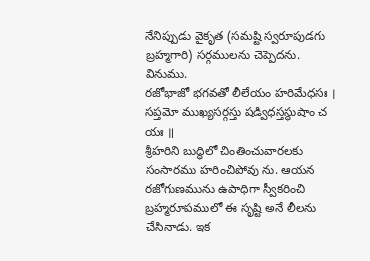నేనిప్పుడు వైకృత (సమష్టి స్వరూపుడగు బ్రహ్మగారి) సర్గములను చెప్పెదను. వినుము.
రజోభాజో భగవతో లీలేయం హరిమేధసః ।
సప్తమో ముఖ్యసర్గస్తు షడ్విధస్తస్థుషాం చ యః ॥
శ్రీహరిని బుద్ధిలో చింతించువారలకు సంసారము హరించిపోవు ను. ఆయన రజోగుణమును ఉపాధిగా స్వీకరించి బ్రహ్మరూపములో ఈ సృష్టి అనే లీలను చేసినాడు. ఇక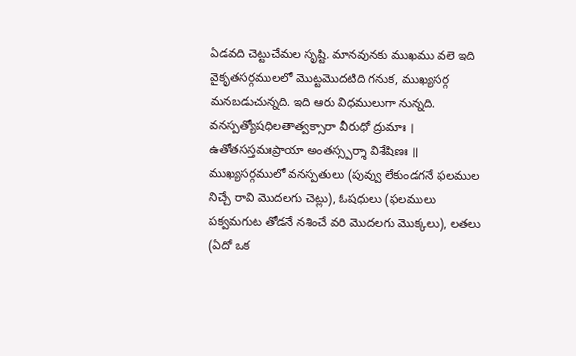ఏడవది చెట్టుచేమల సృష్టి. మానవునకు ముఖము వలె ఇది వైకృతసర్గములలో మొట్టమొదటిది గనుక, ముఖ్యసర్గ మనబడుచున్నది. ఇది ఆరు విధములుగా నున్నది.
వనస్పత్యోషధిలతాత్వక్సారా వీరుధో ద్రుమాః ।
ఉతోతసస్తమఃప్రాయా అంతస్స్పర్శా విశేషిణః ॥
ముఖ్యసర్గములో వనస్పతులు (పువ్వు లేకుండగనే ఫలముల నిచ్చే రావి మొదలగు చెట్లు), ఓషధులు (ఫలములు పక్వమగుట తోడనే నశించే వరి మొదలగు మొక్కలు), లతలు (ఏదో ఒక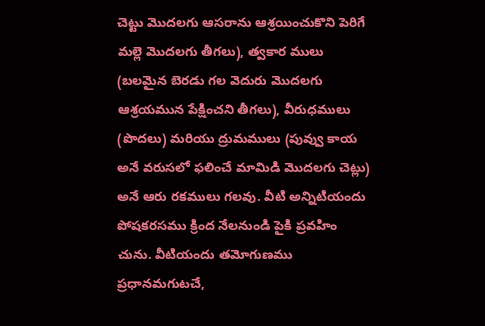చెట్టు మొదలగు ఆసరాను ఆశ్రయించుకొని పెరిగే మల్లె మొదలగు తీగలు), త్వకార ములు (బలమైన బెరడు గల వెదురు మొదలగు ఆశ్రయమున పేక్షించని తీగలు), వీరుధములు (పొదలు) మరియు ద్రుమములు (పువ్వు కాయ అనే వరుసలో ఫలించే మామిడి మొదలగు చెట్లు) అనే ఆరు రకములు గలవు. వీటి అన్నిటియందు పోషకరసము క్రింద నేలనుండి పైకి ప్రవహిం చును. వీటియందు తమోగుణము ప్రధానమగుటచే,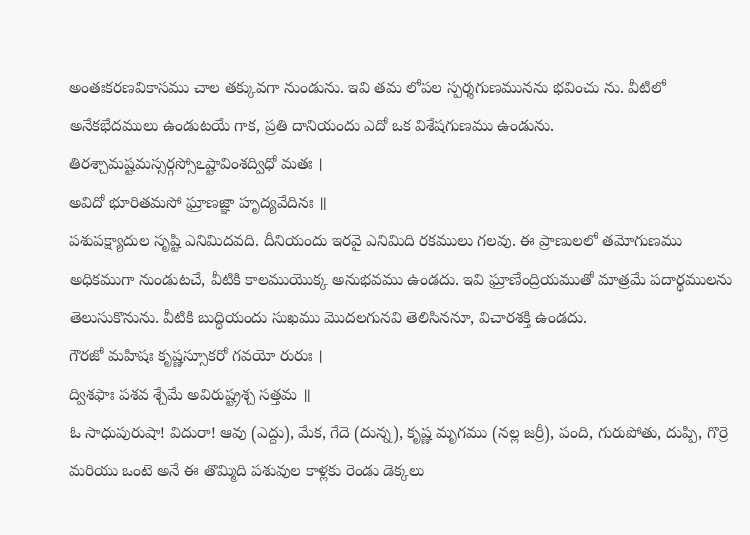అంతఃకరణవికాసము చాల తక్కువగా నుండును. ఇవి తమ లోపల స్పర్శగుణమునను భవించు ను. వీటిలో అనేకభేదములు ఉండుటయే గాక, ప్రతి దానియందు ఎదో ఒక విశేషగుణము ఉండును.
తిరశ్చామష్టమస్సర్గస్సోఽష్టావింశద్విధో మతః ।
అవిదో భూరితమసో ఘ్రాణజ్ఞా హృద్యవేదినః ॥
పశుపక్ష్యాదుల సృష్టి ఎనిమిదవది. దీనియందు ఇరవై ఎనిమిది రకములు గలవు. ఈ ప్రాణులలో తమోగుణము అధికముగా నుండుటచే, వీటికి కాలముయొక్క అనుభవము ఉండదు. ఇవి ఘ్రాణేంద్రియముతో మాత్రమే పదార్థములను తెలుసుకొనును. వీటికి బుద్ధియందు సుఖము మొదలగునవి తెలిసిననూ, విచారశక్తి ఉండదు.
గౌరజో మహిషః కృష్ణస్సూకరో గవయో రురుః ।
ద్విశఫాః పశవ శ్చేమే అవిరుష్ట్రశ్చ సత్తమ ॥
ఓ సాధుపురుషా! విదురా! ఆవు (ఎద్దు), మేక, గేదె (దున్న), కృష్ణ మృగము (నల్ల జర్రీ), పంది, గురుపోతు, దుప్పి, గొర్రె మరియు ఒంటె అనే ఈ తొమ్మిది పశువుల కాళ్లకు రెండు డెక్కలు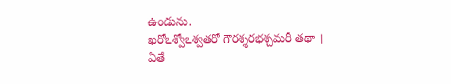ఉండును.
ఖరోఽశ్వోఽశ్వతరో గౌరశ్శరభశ్చమరీ తథా ।
ఏతే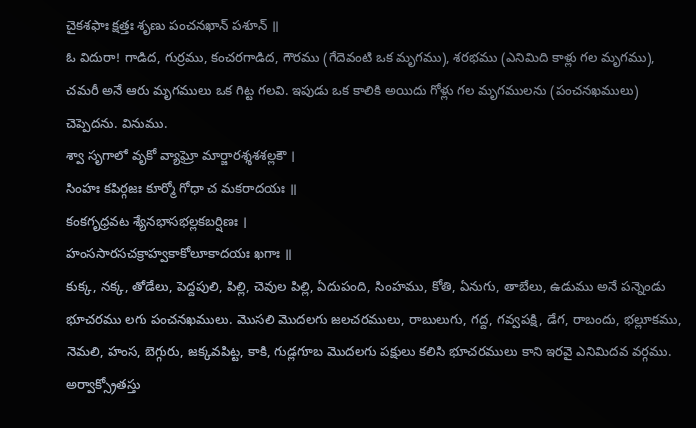చైకశఫాః క్షత్తః శృణు పంచనఖాన్ పశూన్ ॥
ఓ విదురా! గాడిద, గుర్రము, కంచరగాడిద, గౌరము (గేదెవంటి ఒక మృగము), శరభము (ఎనిమిది కాళ్లు గల మృగము), చమరీ అనే ఆరు మృగములు ఒక గిట్ట గలవి. ఇపుడు ఒక కాలికి అయిదు గోళ్లు గల మృగములను (పంచనఖములు) చెప్పెదను. వినుము.
శ్వా సృగాలో వృకో వ్యాఘ్రో మార్జారశ్శశశల్లకౌ ।
సింహః కపిర్గజః కూర్మో గోధా చ మకరాదయః ॥
కంకగృధ్రవట శ్యేనభాసభల్లకబర్షిణః ।
హంససారసచక్రాహ్వకాకోలూకాదయః ఖగాః ॥
కుక్క, నక్క, తోడేలు, పెద్దపులి, పిల్లి, చెవుల పిల్లి, ఏదుపంది, సింహము, కోతి, ఏనుగు, తాబేలు, ఉడుము అనే పన్నెండు భూచరము లగు పంచనఖములు. మొసలి మొదలగు జలచరములు, రాబులుగు, గద్ద, గవ్వపక్షి, డేగ, రాబందు, భల్లూకము, నెమలి, హంస, బెగ్గురు, జక్కవపిట్ట, కాకి, గుడ్లగూబ మొదలగు పక్షులు కలిసి భూచరములు కాని ఇరవై ఎనిమిదవ వర్గము.
అర్వాక్స్రోతస్తు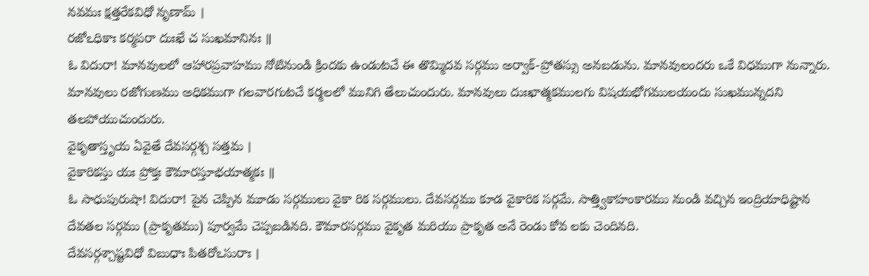నవమః క్షత్తరేకవిధో నృణామ్ ।
రజోఽధికాః కర్మపరా దుఃఖే చ సుఖమానినః ॥
ఓ విదురా! మానవులలో ఆహారప్రవాహము నోటినుండి క్రిందకు ఉండుటచే ఈ తొమ్మిదవ సర్గము అర్వాక్-ప్రోతస్సు అనబడును. మానవులందరు ఒకే విధముగా నున్నారు. మానవులు రజోగుణము అధికముగా గలవారగుటచే కర్మలలో మునిగి తేలుచుందురు. మానవులు దుఃఖాత్మకములగు విషయభోగములయందు సుఖమున్నదని తలపోయుచుందురు.
వైకృతాస్తృయ ఏవైతే దేవసర్గశ్చ సత్తమ ।
వైకారికస్తు యః ప్రోక్తః కౌమారస్తూభయాత్మకః ॥
ఓ సాధుపురుషా! విదురా! పైన చెప్పిన మూడు సర్గములు వైకా రిక సర్గములు. దేవసర్గము కూడ వైకారిక సర్గమే. సాత్త్వికాహంకారము నుండి వచ్చిన ఇంద్రియాధిష్టాన దేవతల సర్గము (ప్రాకృతము) పూర్వమే చెప్పబడినది. కౌమారసర్గము వైకృత మరియు ప్రాకృత అనే రెండు కోవ లకు చెందినది.
దేవసర్గశ్చాష్టవిధో విబుధాః పితరోఽసురాః ।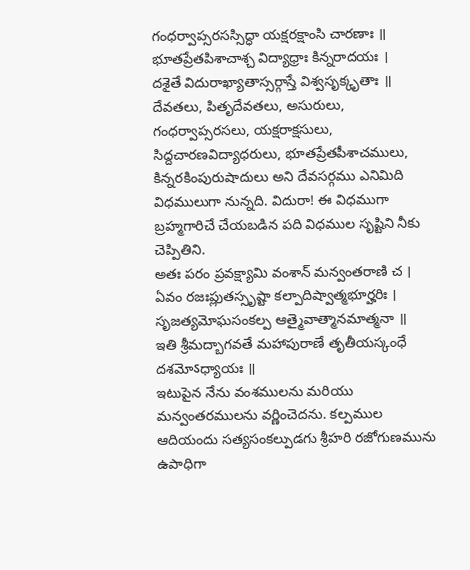గంధర్వాప్సరసస్సిద్ధా యక్షరక్షాంసి చారణాః ॥
భూతప్రేతపిశాచాశ్చ విద్యాధ్రాః కిన్నరాదయః ।
దశైతే విదురాఖ్యాతాస్సర్గాస్తే విశ్వసృక్కృతాః ॥
దేవతలు, పితృదేవతలు, అసురులు, గంధర్వాప్సరసలు, యక్షరాక్షసులు, సిద్దచారణవిద్యాధరులు, భూతప్రేతపీశాచములు, కిన్నరకింపురుషాదులు అని దేవసర్గము ఎనిమిది విధములుగా నున్నది. విదురా! ఈ విధముగా బ్రహ్మగారిచే చేయబడిన పది విధముల సృష్టిని నీకు చెప్పితిని.
అతః పరం ప్రవక్ష్యామి వంశాన్ మన్వంతరాణి చ ।
ఏవం రజఃప్లుతస్సృష్టా కల్పాదిష్వాత్మభూర్హరిః ।
సృజత్యమోఘసంకల్ప ఆత్మైవాత్మానమాత్మనా ॥
ఇతి శ్రీమద్బాగవతే మహాపురాణే తృతీయస్కంధే దశమోऽధ్యాయః ॥
ఇటుపైన నేను వంశములను మరియు మన్వంతరములను వర్ణించెదను. కల్పముల ఆదియందు సత్యసంకల్పుడగు శ్రీహరి రజోగుణమును ఉపాధిగా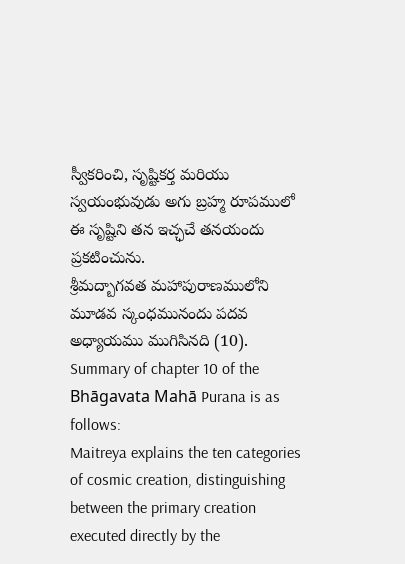స్వీకరించి, సృష్టికర్త మరియు స్వయంభువుడు అగు బ్రహ్మ రూపములో ఈ సృష్టిని తన ఇచ్ఛచే తనయందు ప్రకటించును.
శ్రీమద్బాగవత మహాపురాణములోని మూడవ స్కంధమునందు పదవ అధ్యాయము ముగిసినది (10).
Summary of chapter 10 of the Bhāgavata Mahā Purana is as follows:
Maitreya explains the ten categories of cosmic creation, distinguishing between the primary creation executed directly by the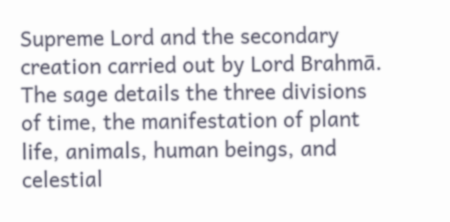Supreme Lord and the secondary creation carried out by Lord Brahmā. The sage details the three divisions of time, the manifestation of plant life, animals, human beings, and celestial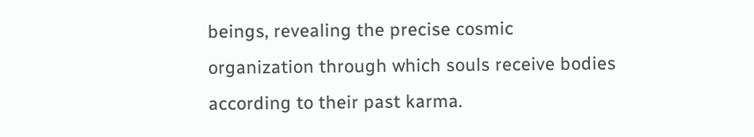beings, revealing the precise cosmic organization through which souls receive bodies according to their past karma.